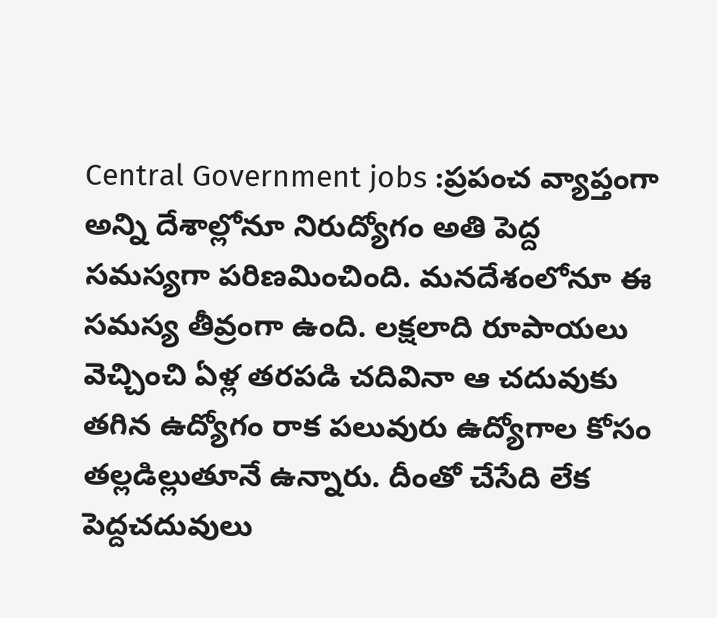Central Government jobs :ప్రపంచ వ్యాప్తంగా అన్ని దేశాల్లోనూ నిరుద్యోగం అతి పెద్ద సమస్యగా పరిణమించింది. మనదేశంలోనూ ఈ సమస్య తీవ్రంగా ఉంది. లక్షలాది రూపాయలు వెచ్చించి ఏళ్ల తరపడి చదివినా ఆ చదువుకు తగిన ఉద్యోగం రాక పలువురు ఉద్యోగాల కోసం తల్లడిల్లుతూనే ఉన్నారు. దీంతో చేసేది లేక పెద్దచదువులు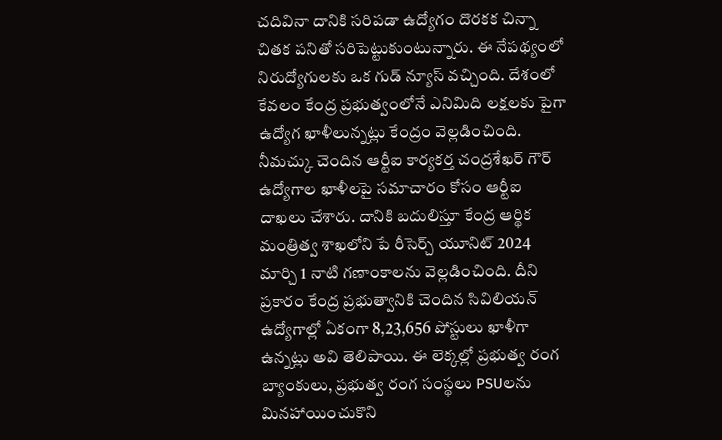చదివినా దానికి సరిపడా ఉద్యోగం దొరకక చిన్నా చితక పనితో సరిపెట్టుకుంటున్నారు. ఈ నేపథ్యంలో నిరుద్యోగులకు ఒక గుడ్ న్యూస్ వచ్చింది. దేశంలో కేవలం కేంద్ర ప్రభుత్వంలోనే ఎనిమిది లక్షలకు పైగా ఉద్యోగ ఖాళీలున్నట్లు కేంద్రం వెల్లడించింది.
నీమచ్కు చెందిన ఆర్టీఐ కార్యకర్త చంద్రశేఖర్ గౌర్ ఉద్యోగాల ఖాళీలపై సమాచారం కోసం ఆర్టీఐ దాఖలు చేశారు. దానికి బదులిస్తూ కేంద్ర ఆర్థిక మంత్రిత్వ శాఖలోని పే రీసెర్చ్ యూనిట్ 2024 మార్చి 1 నాటి గణాంకాలను వెల్లడించింది. దీని ప్రకారం కేంద్ర ప్రభుత్వానికి చెందిన సివిలియన్ ఉద్యోగాల్లో ఏకంగా 8,23,656 పోస్టులు ఖాళీగా ఉన్నట్లు అవి తెలిపాయి. ఈ లెక్కల్లో ప్రభుత్వ రంగ బ్యాంకులు, ప్రభుత్వ రంగ సంస్థలు PSUలను మినహాయించుకొని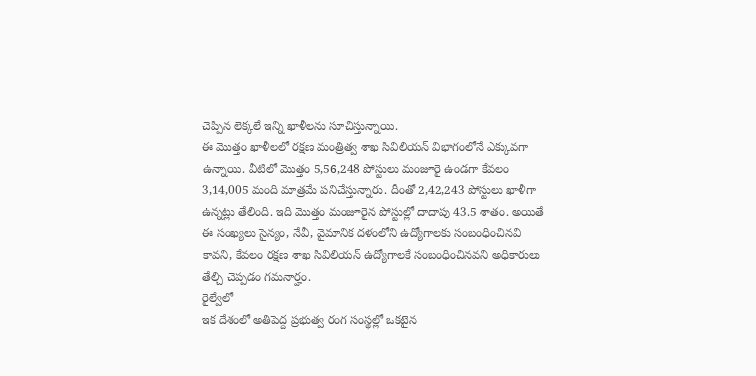చెప్పిన లెక్కలే ఇన్ని ఖాళీలను సూచిస్తున్నాయి.
ఈ మొత్తం ఖాళీలలో రక్షణ మంత్రిత్వ శాఖ సివిలియన్ విభాగంలోనే ఎక్కువగా ఉన్నాయి. వీటిలో మొత్తం 5,56,248 పోస్టులు మంజూరై ఉండగా కేవలం 3,14,005 మంది మాత్రమే పనిచేస్తున్నారు. దీంతో 2,42,243 పోస్టులు ఖాళీగా ఉన్నట్లు తేలింది. ఇది మొత్తం మంజూరైన పోస్టుల్లో దాదాపు 43.5 శాతం. అయితే ఈ సంఖ్యలు సైన్యం, నేవీ, వైమానిక దళంలోని ఉద్యోగాలకు సంబంధించినవి కావని, కేవలం రక్షణ శాఖ సివిలియన్ ఉద్యోగాలకే సంబంధించినవని అధికారులు తేల్చి చెప్పడం గమనార్హం.
రైల్వేలో
ఇక దేశంలో అతిపెద్ద ప్రభుత్వ రంగ సంస్థల్లో ఒకటైన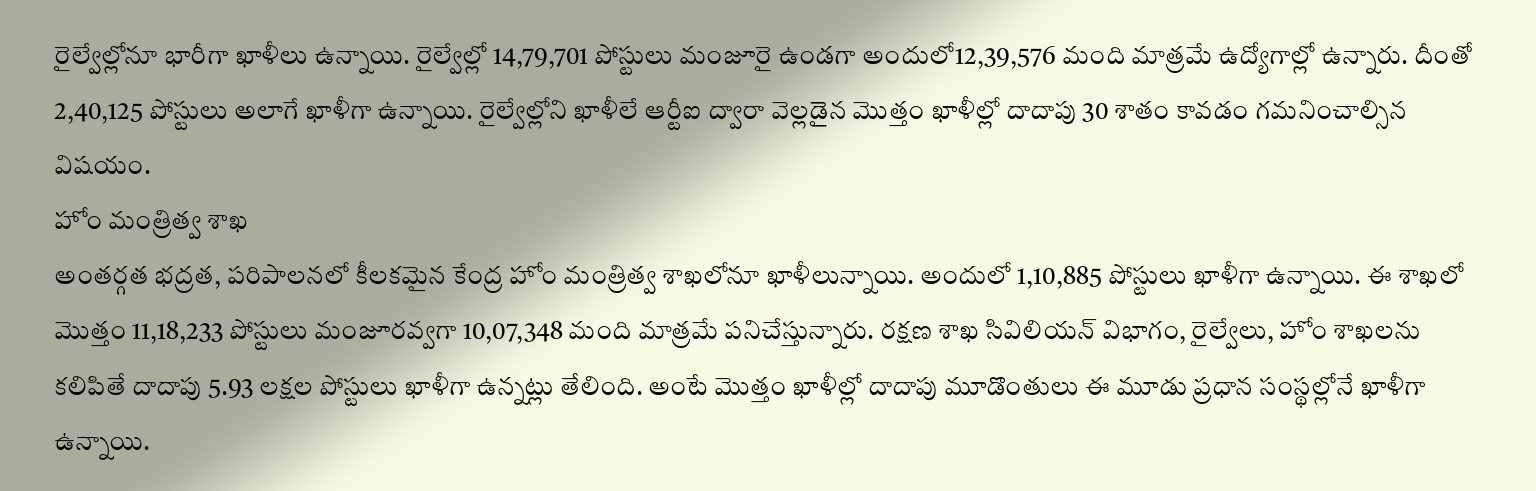రైల్వేల్లోనూ భారీగా ఖాళీలు ఉన్నాయి. రైల్వేల్లో 14,79,701 పోస్టులు మంజూరై ఉండగా అందులో12,39,576 మంది మాత్రమే ఉద్యోగాల్లో ఉన్నారు. దీంతో 2,40,125 పోస్టులు అలాగే ఖాళీగా ఉన్నాయి. రైల్వేల్లోని ఖాళీలే ఆర్టీఐ ద్వారా వెల్లడైన మొత్తం ఖాళీల్లో దాదాపు 30 శాతం కావడం గమనించాల్సిన విషయం.
హోం మంత్రిత్వ శాఖ
అంతర్గత భద్రత, పరిపాలనలో కీలకమైన కేంద్ర హోం మంత్రిత్వ శాఖలోనూ ఖాళీలున్నాయి. అందులో 1,10,885 పోస్టులు ఖాళీగా ఉన్నాయి. ఈ శాఖలో మొత్తం 11,18,233 పోస్టులు మంజూరవ్వగా 10,07,348 మంది మాత్రమే పనిచేస్తున్నారు. రక్షణ శాఖ సివిలియన్ విభాగం, రైల్వేలు, హోం శాఖలను కలిపితే దాదాపు 5.93 లక్షల పోస్టులు ఖాళీగా ఉన్నట్లు తేలింది. అంటే మొత్తం ఖాళీల్లో దాదాపు మూడొంతులు ఈ మూడు ప్రధాన సంస్థల్లోనే ఖాళీగా ఉన్నాయి.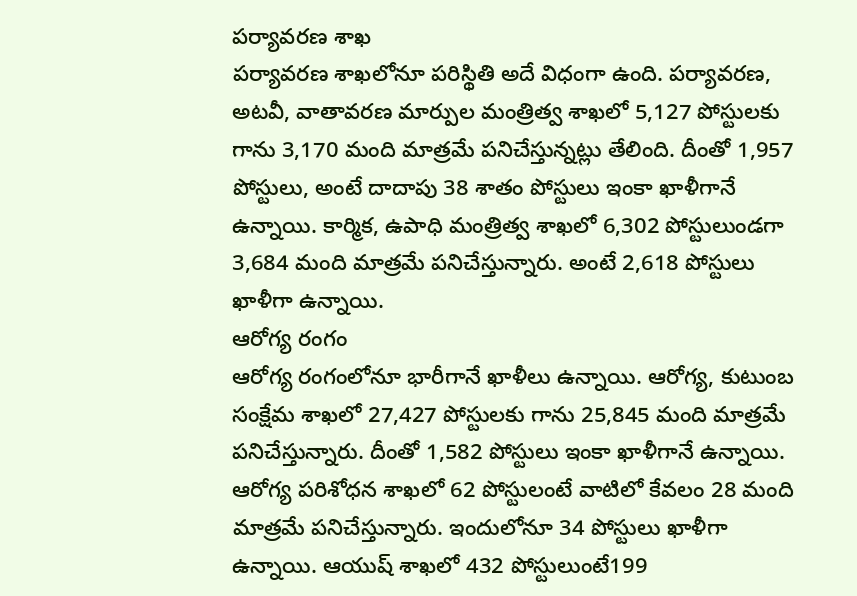పర్యావరణ శాఖ
పర్యావరణ శాఖలోనూ పరిస్థితి అదే విధంగా ఉంది. పర్యావరణ, అటవీ, వాతావరణ మార్పుల మంత్రిత్వ శాఖలో 5,127 పోస్టులకు గాను 3,170 మంది మాత్రమే పనిచేస్తున్నట్లు తేలింది. దీంతో 1,957 పోస్టులు, అంటే దాదాపు 38 శాతం పోస్టులు ఇంకా ఖాళీగానే ఉన్నాయి. కార్మిక, ఉపాధి మంత్రిత్వ శాఖలో 6,302 పోస్టులుండగా 3,684 మంది మాత్రమే పనిచేస్తున్నారు. అంటే 2,618 పోస్టులు ఖాళీగా ఉన్నాయి.
ఆరోగ్య రంగం
ఆరోగ్య రంగంలోనూ భారీగానే ఖాళీలు ఉన్నాయి. ఆరోగ్య, కుటుంబ సంక్షేమ శాఖలో 27,427 పోస్టులకు గాను 25,845 మంది మాత్రమే పనిచేస్తున్నారు. దీంతో 1,582 పోస్టులు ఇంకా ఖాళీగానే ఉన్నాయి. ఆరోగ్య పరిశోధన శాఖలో 62 పోస్టులంటే వాటిలో కేవలం 28 మంది మాత్రమే పనిచేస్తున్నారు. ఇందులోనూ 34 పోస్టులు ఖాళీగా ఉన్నాయి. ఆయుష్ శాఖలో 432 పోస్టులుంటే199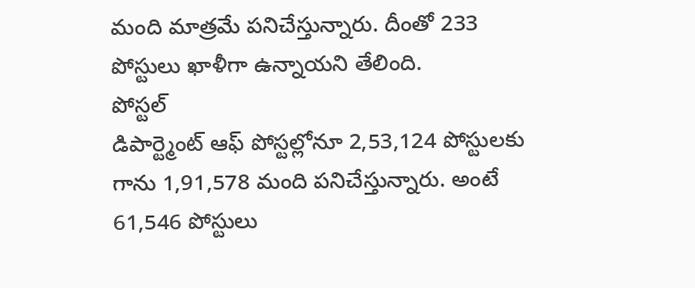మంది మాత్రమే పనిచేస్తున్నారు. దీంతో 233 పోస్టులు ఖాళీగా ఉన్నాయని తేలింది.
పోస్టల్
డిపార్ట్మెంట్ ఆఫ్ పోస్టల్లోనూ 2,53,124 పోస్టులకు గాను 1,91,578 మంది పనిచేస్తున్నారు. అంటే 61,546 పోస్టులు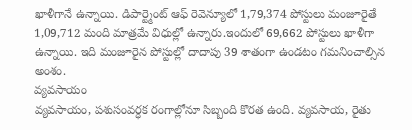ఖాళీగానే ఉన్నాయి. డిపార్ట్మెంట్ ఆఫ్ రెవెన్యూలో 1,79,374 పోస్టులు మంజూరైతే 1,09,712 మంది మాత్రమే విధుల్లో ఉన్నారు.ఇందులో 69,662 పోస్టులు ఖాళీగా ఉన్నాయి. ఇది మంజూరైన పోస్టుల్లో దాదాపు 39 శాతంగా ఉండటం గమనించాల్సిన అంశం.
వ్యవసాయం
వ్యవసాయం, పశుసంవర్ధక రంగాల్లోనూ సిబ్బంది కొరత ఉంది. వ్యవసాయ, రైతు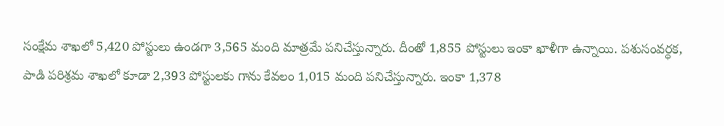సంక్షేమ శాఖలో 5,420 పోస్టులు ఉండగా 3,565 మంది మాత్రమే పనిచేస్తున్నారు. దీంతో 1,855 పోస్టులు ఇంకా ఖాళీగా ఉన్నాయి. పశుసంవర్ధక, పాడి పరిశ్రమ శాఖలో కూడా 2,393 పోస్టులకు గాను కేవలం 1,015 మంది పనిచేస్తున్నారు. ఇంకా 1,378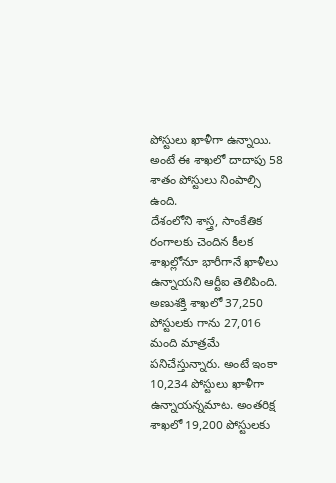పోస్టులు ఖాళీగా ఉన్నాయి. అంటే ఈ శాఖలో దాదాపు 58 శాతం పోస్టులు నింపాల్సి ఉంది.
దేశంలోని శాస్త్ర, సాంకేతిక రంగాలకు చెందిన కీలక శాఖల్లోనూ భారీగానే ఖాళీలు ఉన్నాయని ఆర్టీఐ తెలిపింది. అణుశక్తి శాఖలో 37,250 పోస్టులకు గాను 27,016 మంది మాత్రమే పనిచేస్తున్నారు. అంటే ఇంకా 10,234 పోస్టులు ఖాళీగా ఉన్నాయన్నమాట. అంతరిక్ష శాఖలో 19,200 పోస్టులకు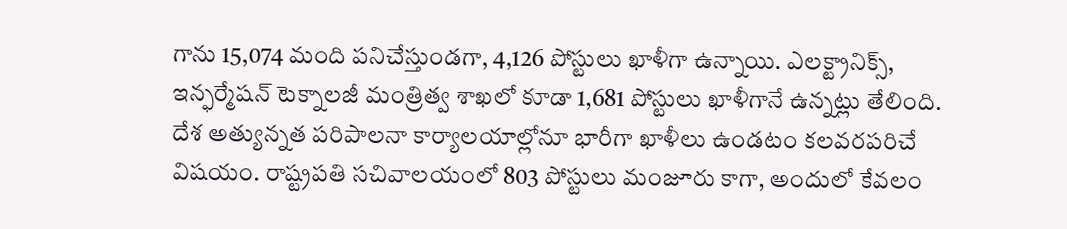గాను 15,074 మంది పనిచేస్తుండగా, 4,126 పోస్టులు ఖాళీగా ఉన్నాయి. ఎలక్ట్రానిక్స్, ఇన్ఫర్మేషన్ టెక్నాలజీ మంత్రిత్వ శాఖలో కూడా 1,681 పోస్టులు ఖాళీగానే ఉన్నట్లు తేలింది.
దేశ అత్యున్నత పరిపాలనా కార్యాలయాల్లోనూ భారీగా ఖాళీలు ఉండటం కలవరపరిచే విషయం. రాష్ట్రపతి సచివాలయంలో 803 పోస్టులు మంజూరు కాగా, అందులో కేవలం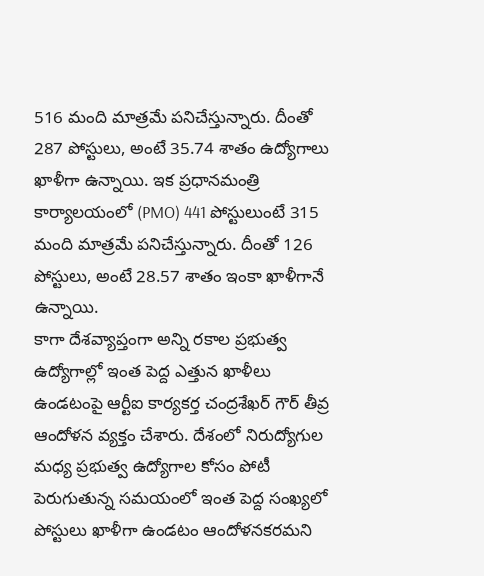516 మంది మాత్రమే పనిచేస్తున్నారు. దీంతో 287 పోస్టులు, అంటే 35.74 శాతం ఉద్యోగాలు ఖాళీగా ఉన్నాయి. ఇక ప్రధానమంత్రి కార్యాలయంలో (PMO) 441 పోస్టులుంటే 315 మంది మాత్రమే పనిచేస్తున్నారు. దీంతో 126 పోస్టులు, అంటే 28.57 శాతం ఇంకా ఖాళీగానే ఉన్నాయి.
కాగా దేశవ్యాప్తంగా అన్ని రకాల ప్రభుత్వ ఉద్యోగాల్లో ఇంత పెద్ద ఎత్తున ఖాళీలు ఉండటంపై ఆర్టీఐ కార్యకర్త చంద్రశేఖర్ గౌర్ తీవ్ర ఆందోళన వ్యక్తం చేశారు. దేశంలో నిరుద్యోగుల మధ్య ప్రభుత్వ ఉద్యోగాల కోసం పోటీ పెరుగుతున్న సమయంలో ఇంత పెద్ద సంఖ్యలో పోస్టులు ఖాళీగా ఉండటం ఆందోళనకరమని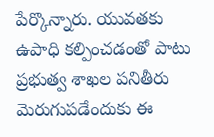పేర్కొన్నారు. యువతకు ఉపాధి కల్పించడంతో పాటు ప్రభుత్వ శాఖల పనితీరు మెరుగుపడేందుకు ఈ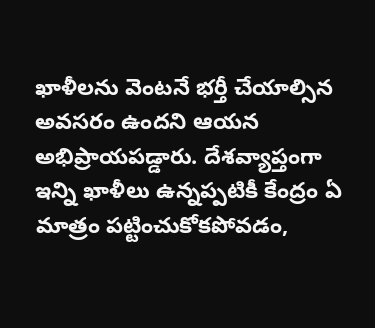ఖాళీలను వెంటనే భర్తీ చేయాల్సిన అవసరం ఉందని ఆయన అభిప్రాయపడ్డారు. దేశవ్యాప్తంగా ఇన్ని ఖాళీలు ఉన్నప్పటికీ కేంద్రం ఏ మాత్రం పట్టించుకోకపోవడం,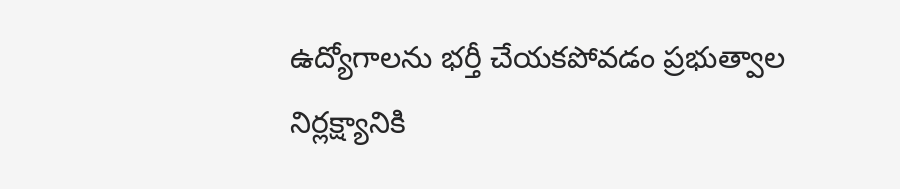ఉద్యోగాలను భర్తీ చేయకపోవడం ప్రభుత్వాల నిర్లక్ష్యానికి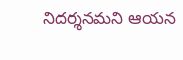నిదర్శనమని ఆయన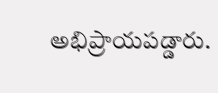అభిప్రాయపడ్డారు.